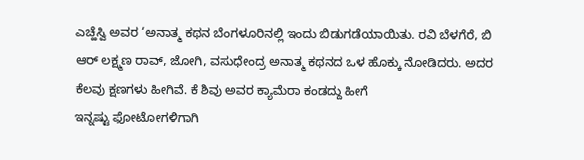ಎಚ್ಹೆಸ್ವಿ ಅವರ ‘ಅನಾತ್ಮ ಕಥನ ಬೆಂಗಳೂರಿನಲ್ಲಿ ಇಂದು ಬಿಡುಗಡೆಯಾಯಿತು. ರವಿ ಬೆಳಗೆರೆ, ಬಿ ಆರ್ ಲಕ್ಷ್ಮಣ ರಾವ್, ಜೋಗಿ, ವಸುಧೇಂದ್ರ ಅನಾತ್ಮ ಕಥನದ ಒಳ ಹೊಕ್ಕು ನೋಡಿದರು. ಅದರ ಕೆಲವು ಕ್ಷಣಗಳು ಹೀಗಿವೆ. ಕೆ ಶಿವು ಅವರ ಕ್ಯಾಮೆರಾ ಕಂಡದ್ದು ಹೀಗೆ
ಇನ್ನಷ್ಟು ಫೋಟೋಗಳಿಗಾಗಿ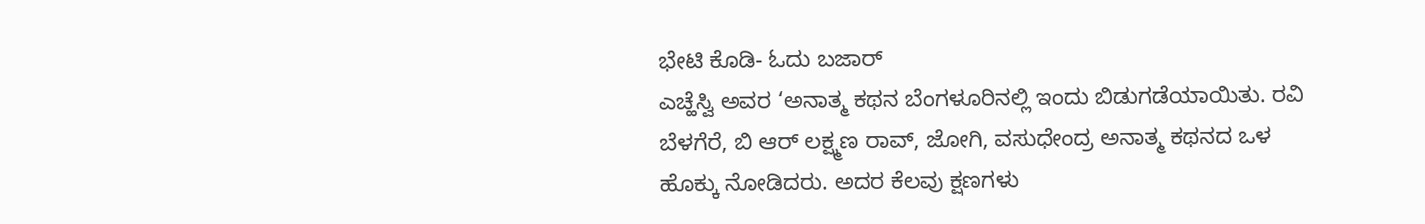ಭೇಟಿ ಕೊಡಿ- ಓದು ಬಜಾರ್
ಎಚ್ಹೆಸ್ವಿ ಅವರ ‘ಅನಾತ್ಮ ಕಥನ ಬೆಂಗಳೂರಿನಲ್ಲಿ ಇಂದು ಬಿಡುಗಡೆಯಾಯಿತು. ರವಿ ಬೆಳಗೆರೆ, ಬಿ ಆರ್ ಲಕ್ಷ್ಮಣ ರಾವ್, ಜೋಗಿ, ವಸುಧೇಂದ್ರ ಅನಾತ್ಮ ಕಥನದ ಒಳ ಹೊಕ್ಕು ನೋಡಿದರು. ಅದರ ಕೆಲವು ಕ್ಷಣಗಳು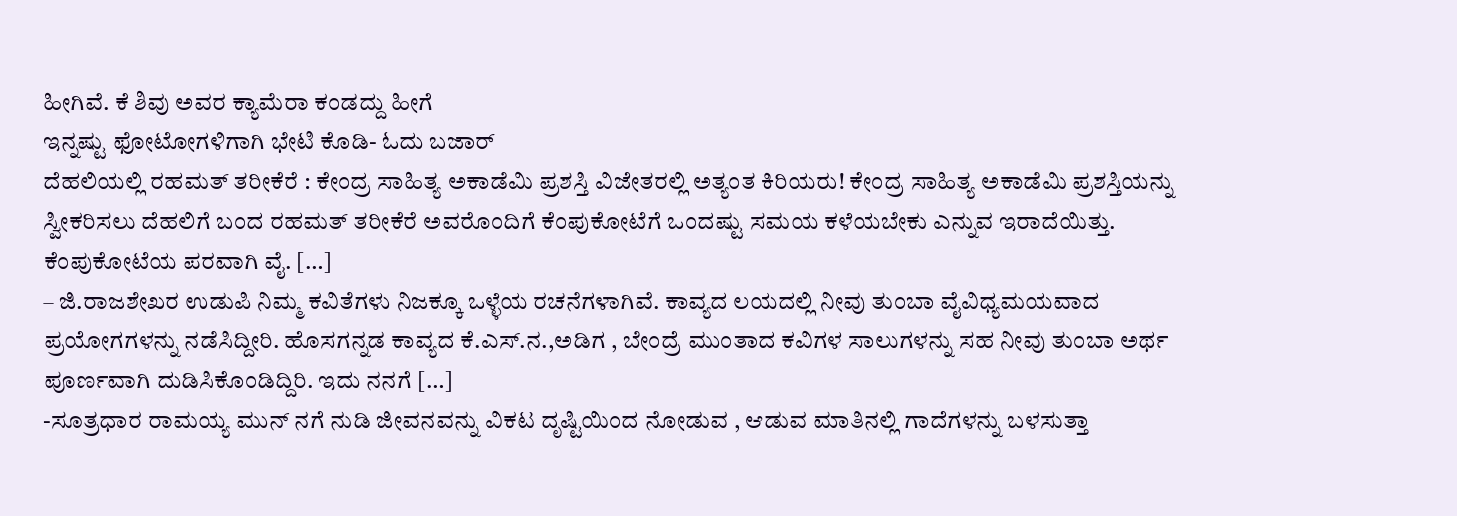ಹೀಗಿವೆ. ಕೆ ಶಿವು ಅವರ ಕ್ಯಾಮೆರಾ ಕಂಡದ್ದು ಹೀಗೆ
ಇನ್ನಷ್ಟು ಫೋಟೋಗಳಿಗಾಗಿ ಭೇಟಿ ಕೊಡಿ- ಓದು ಬಜಾರ್
ದೆಹಲಿಯಲ್ಲಿ ರಹಮತ್ ತರೀಕೆರೆ : ಕೇಂದ್ರ ಸಾಹಿತ್ಯ ಅಕಾಡೆಮಿ ಪ್ರಶಸ್ತಿ ವಿಜೇತರಲ್ಲಿ ಅತ್ಯಂತ ಕಿರಿಯರು! ಕೇಂದ್ರ ಸಾಹಿತ್ಯ ಅಕಾಡೆಮಿ ಪ್ರಶಸ್ತಿಯನ್ನು ಸ್ವೀಕರಿಸಲು ದೆಹಲಿಗೆ ಬಂದ ರಹಮತ್ ತರೀಕೆರೆ ಅವರೊಂದಿಗೆ ಕೆಂಪುಕೋಟೆಗೆ ಒಂದಷ್ಟು ಸಮಯ ಕಳೆಯಬೇಕು ಎನ್ನುವ ಇರಾದೆಯಿತ್ತು. ಕೆಂಪುಕೋಟೆಯ ಪರವಾಗಿ ವೈ. […]
– ಜಿ.ರಾಜಶೇಖರ ಉಡುಪಿ ನಿಮ್ಮ ಕವಿತೆಗಳು ನಿಜಕ್ಕೂ ಒಳ್ಳೆಯ ರಚನೆಗಳಾಗಿವೆ. ಕಾವ್ಯದ ಲಯದಲ್ಲಿ ನೀವು ತುಂಬಾ ವೈವಿಧ್ಯಮಯವಾದ ಪ್ರಯೋಗಗಳನ್ನು ನಡೆಸಿದ್ದೀರಿ. ಹೊಸಗನ್ನಡ ಕಾವ್ಯದ ಕೆ.ಎಸ್.ನ.,ಅಡಿಗ , ಬೇಂದ್ರೆ ಮುಂತಾದ ಕವಿಗಳ ಸಾಲುಗಳನ್ನು ಸಹ ನೀವು ತುಂಬಾ ಅರ್ಥ ಪೂರ್ಣವಾಗಿ ದುಡಿಸಿಕೊಂಡಿದ್ದಿರಿ. ಇದು ನನಗೆ […]
-ಸೂತ್ರಧಾರ ರಾಮಯ್ಯ ಮುನ್ ನಗೆ ನುಡಿ ಜೀವನವನ್ನು ವಿಕಟ ದೃಷ್ಟಿಯಿಂದ ನೋಡುವ , ಆಡುವ ಮಾತಿನಲ್ಲಿ ಗಾದೆಗಳನ್ನು ಬಳಸುತ್ತಾ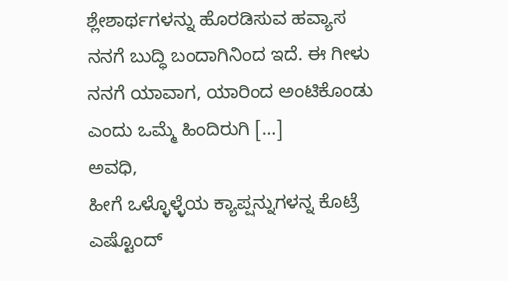ಶ್ಲೇಶಾರ್ಥಗಳನ್ನು ಹೊರಡಿಸುವ ಹವ್ಯಾಸ ನನಗೆ ಬುದ್ಧಿ ಬಂದಾಗಿನಿಂದ ಇದೆ. ಈ ಗೀಳು ನನಗೆ ಯಾವಾಗ, ಯಾರಿಂದ ಅಂಟಿಕೊಂಡು ಎಂದು ಒಮ್ಮೆ ಹಿಂದಿರುಗಿ […]
ಅವಧಿ,
ಹೀಗೆ ಒಳ್ಳೊಳ್ಳೆಯ ಕ್ಯಾಪ್ಷನ್ನುಗಳನ್ನ ಕೊಟ್ರೆ ಎಷ್ಟೊಂದ್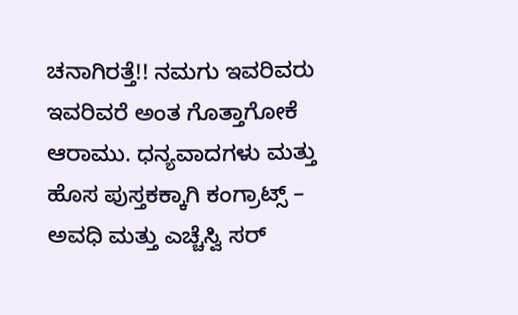ಚನಾಗಿರತ್ತೆ!! ನಮಗು ಇವರಿವರು ಇವರಿವರೆ ಅಂತ ಗೊತ್ತಾಗೋಕೆ ಆರಾಮು. ಧನ್ಯವಾದಗಳು ಮತ್ತು ಹೊಸ ಪುಸ್ತಕಕ್ಕಾಗಿ ಕಂಗ್ರಾಟ್ಸ್ – ಅವಧಿ ಮತ್ತು ಎಚ್ಚೆಸ್ವಿ ಸರ್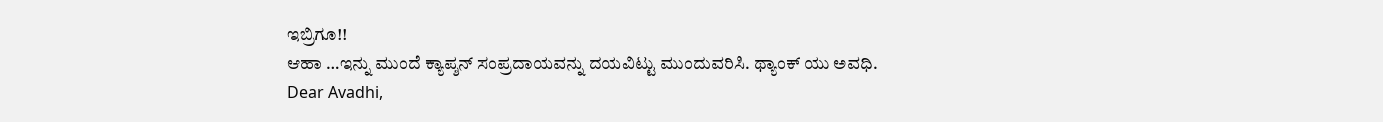ಇಬ್ರಿಗೂ!!
ಆಹಾ …ಇನ್ನು ಮುಂದೆ ಕ್ಯಾಪ್ಶನ್ ಸಂಪ್ರದಾಯವನ್ನು ದಯವಿಟ್ಟು ಮುಂದುವರಿಸಿ. ಥ್ಯಾಂಕ್ ಯು ಅವಧಿ.
Dear Avadhi,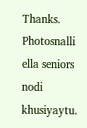Thanks. Photosnalli ella seniors nodi khusiyaytu.